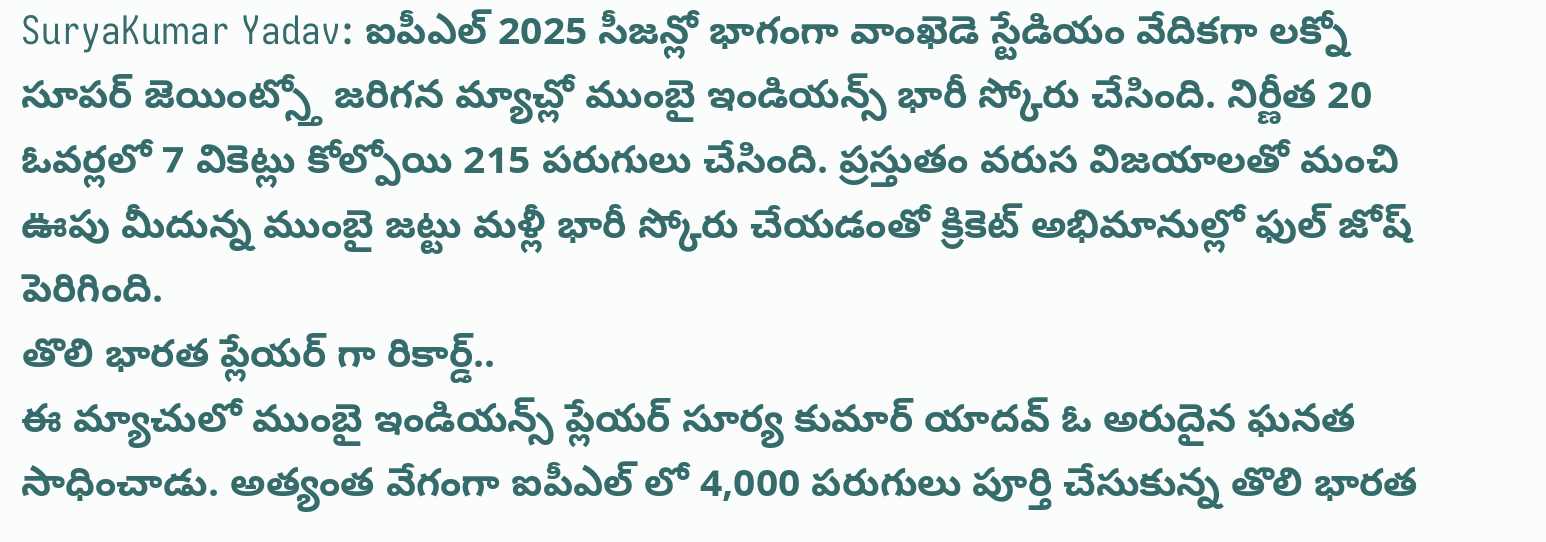SuryaKumar Yadav: ఐపీఎల్ 2025 సీజన్లో భాగంగా వాంఖెడె స్టేడియం వేదికగా లక్నో సూపర్ జెయింట్స్తో జరిగన మ్యాచ్లో ముంబై ఇండియన్స్ భారీ స్కోరు చేసింది. నిర్ణీత 20 ఓవర్లలో 7 వికెట్లు కోల్పోయి 215 పరుగులు చేసింది. ప్రస్తుతం వరుస విజయాలతో మంచి ఊపు మీదున్న ముంబై జట్టు మళ్లీ భారీ స్కోరు చేయడంతో క్రికెట్ అభిమానుల్లో ఫుల్ జోష్ పెరిగింది.
తొలి భారత ప్లేయర్ గా రికార్డ్..
ఈ మ్యాచులో ముంబై ఇండియన్స్ ప్లేయర్ సూర్య కుమార్ యాదవ్ ఓ అరుదైన ఘనత సాధించాడు. అత్యంత వేగంగా ఐపీఎల్ లో 4,000 పరుగులు పూర్తి చేసుకున్న తొలి భారత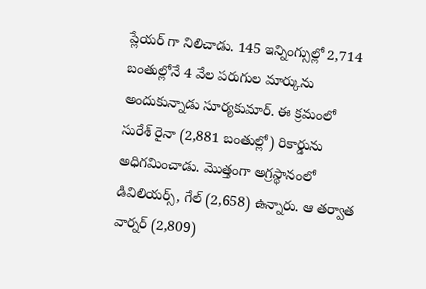ప్లేయర్ గా నిలిచాడు. 145 ఇన్నింగ్సుల్లో 2,714 బంతుల్లోనే 4 వేల పరుగుల మార్కును అందుకున్నాడు సూర్యకుమార్. ఈ క్రమంలో సురేశ్ రైనా (2,881 బంతుల్లో) రికార్డును అధిగమించాడు. మొత్తంగా అగ్రస్థానంలో డివిలియర్స్, గేల్ (2,658) ఉన్నారు. ఆ తర్వాత వార్నర్ (2,809)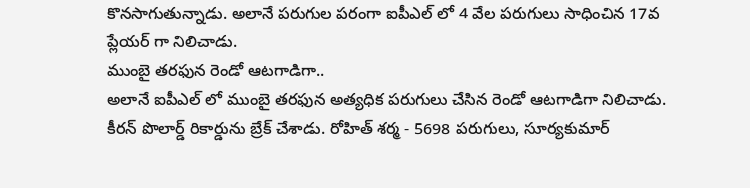కొనసాగుతున్నాడు. అలానే పరుగుల పరంగా ఐపీఎల్ లో 4 వేల పరుగులు సాధించిన 17వ ప్లేయర్ గా నిలిచాడు.
ముంబై తరఫున రెండో ఆటగాడిగా..
అలానే ఐపీఎల్ లో ముంబై తరఫున అత్యధిక పరుగులు చేసిన రెండో ఆటగాడిగా నిలిచాడు. కీరన్ పొలార్డ్ రికార్డును బ్రేక్ చేశాడు. రోహిత్ శర్మ - 5698 పరుగులు, సూర్యకుమార్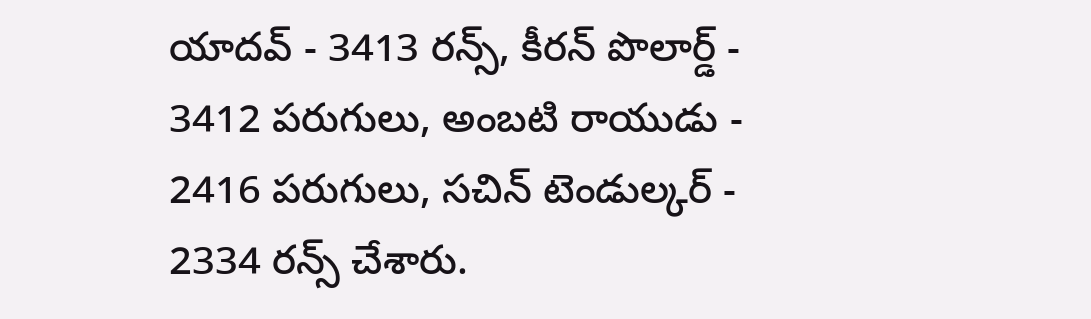యాదవ్ - 3413 రన్స్, కీరన్ పొలార్డ్ - 3412 పరుగులు, అంబటి రాయుడు - 2416 పరుగులు, సచిన్ టెండుల్కర్ - 2334 రన్స్ చేశారు.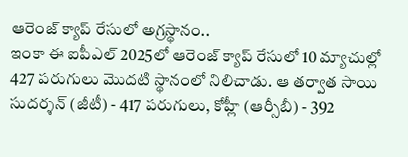ఆరెంజ్ క్యాప్ రేసులో అగ్రస్థానం..
ఇంకా ఈ ఐపీఎల్ 2025లో ఆరెంజ్ క్యాప్ రేసులో 10 మ్యాచుల్లో 427 పరుగులు మొదటి స్థానంలో నిలిచాడు. ఆ తర్వాత సాయి సుదర్శన్ (జీటీ) - 417 పరుగులు, కోహ్లీ (ఆర్సీబీ) - 392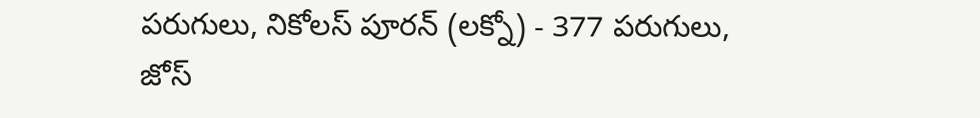పరుగులు, నికోలస్ పూరన్ (లక్నో) - 377 పరుగులు, జోస్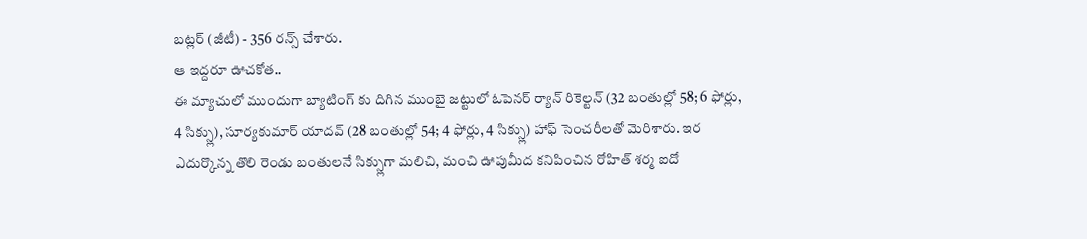బట్లర్ (జీటీ) - 356 రన్స్ చేశారు.
ఆ ఇద్దరూ ఊచకోత..
ఈ మ్యాచులో ముందుగా బ్యాటింగ్ కు దిగిన ముంబై జట్టులో ఓపెనర్ ర్యాన్ రికెల్టన్ (32 బంతుల్లో 58; 6 ఫోర్లు, 4 సిక్స్లు), సూర్యకుమార్ యాదవ్ (28 బంతుల్లో 54; 4 ఫోర్లు, 4 సిక్స్లు) హాఫ్ సెంచరీలతో మెరిశారు. ఇర ఎదుర్కొన్న తొలి రెండు బంతులనే సిక్స్లుగా మలిచి, మంచి ఊపుమీద కనిపించిన రోహిత్ శర్మ ఐదో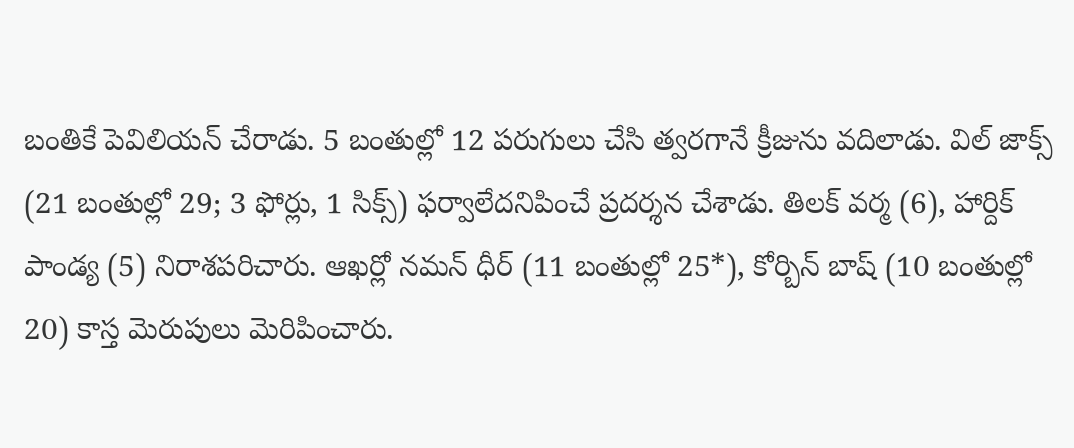బంతికే పెవిలియన్ చేరాడు. 5 బంతుల్లో 12 పరుగులు చేసి త్వరగానే క్రీజును వదిలాడు. విల్ జాక్స్ (21 బంతుల్లో 29; 3 ఫోర్లు, 1 సిక్స్) ఫర్వాలేదనిపించే ప్రదర్శన చేశాడు. తిలక్ వర్మ (6), హార్దిక్ పాండ్య (5) నిరాశపరిచారు. ఆఖర్లో నమన్ ధీర్ (11 బంతుల్లో 25*), కోర్బిన్ బాష్ (10 బంతుల్లో 20) కాస్త మెరుపులు మెరిపించారు.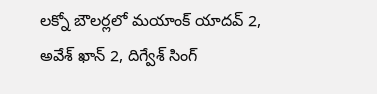లక్నో బౌలర్లలో మయాంక్ యాదవ్ 2, అవేశ్ ఖాన్ 2, దిగ్వేశ్ సింగ్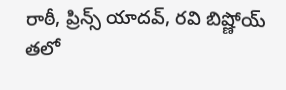రాఠీ, ప్రిన్స్ యాదవ్, రవి బిష్ణోయ్ తలో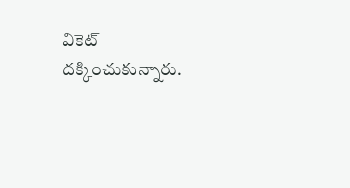వికెట్ దక్కించుకున్నారు.